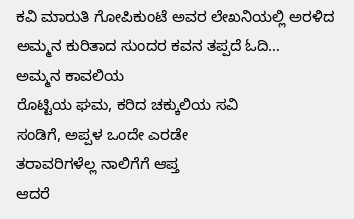ಕವಿ ಮಾರುತಿ ಗೋಪಿಕುಂಟೆ ಅವರ ಲೇಖನಿಯಲ್ಲಿ ಅರಳಿದ ಅಮ್ಮನ ಕುರಿತಾದ ಸುಂದರ ಕವನ ತಪ್ಪದೆ ಓದಿ…
ಅಮ್ಮನ ಕಾವಲಿಯ
ರೊಟ್ಟಿಯ ಘಮ, ಕರಿದ ಚಕ್ಕುಲಿಯ ಸವಿ
ಸಂಡಿಗೆ, ಅಪ್ಪಳ ಒಂದೇ ಎರಡೇ
ತರಾವರಿಗಳೆಲ್ಲ ನಾಲಿಗೆಗೆ ಆಪ್ತ
ಆದರೆ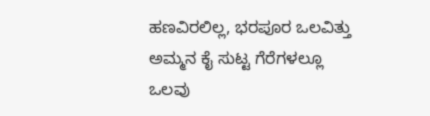ಹಣವಿರಲಿಲ್ಲ, ಭರಪೂರ ಒಲವಿತ್ತು
ಅಮ್ಮನ ಕೈ ಸುಟ್ಟ ಗೆರೆಗಳಲ್ಲೂ
ಒಲವು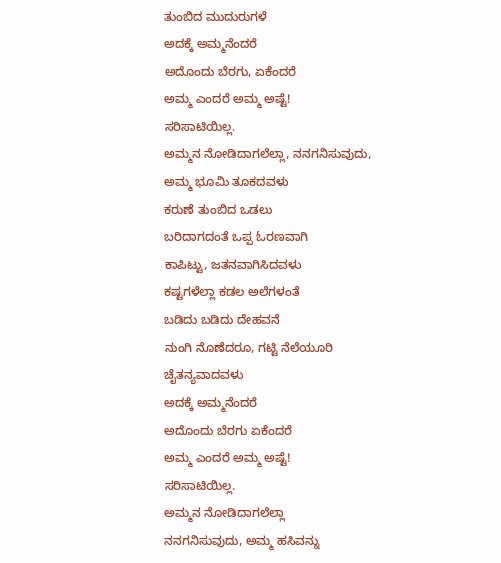ತುಂಬಿದ ಮುದುರುಗಳೆ
ಅದಕ್ಕೆ ಅಮ್ಮನೆಂದರೆ
ಅದೊಂದು ಬೆರಗು, ಏಕೆಂದರೆ
ಅಮ್ಮ ಎಂದರೆ ಅಮ್ಮ ಅಷ್ಟೆ!
ಸರಿಸಾಟಿಯಿಲ್ಲ.
ಅಮ್ಮನ ನೋಡಿದಾಗಲೆಲ್ಲಾ, ನನಗನಿಸುವುದು,
ಅಮ್ಮ ಭೂಮಿ ತೂಕದವಳು
ಕರುಣೆ ತುಂಬಿದ ಒಡಲು
ಬರಿದಾಗದಂತೆ ಒಪ್ಪ ಓರಣವಾಗಿ
ಕಾಪಿಟ್ಟು, ಜತನವಾಗಿಸಿದವಳು
ಕಷ್ಟಗಳೆಲ್ಲಾ ಕಡಲ ಅಲೆಗಳಂತೆ
ಬಡಿದು ಬಡಿದು ದೇಹವನೆ
ನುಂಗಿ ನೊಣೆದರೂ, ಗಟ್ಟಿ ನೆಲೆಯೂರಿ
ಚೈತನ್ಯವಾದವಳು
ಅದಕ್ಕೆ ಅಮ್ಮನೆಂದರೆ
ಅದೊಂದು ಬೆರಗು ಏಕೆಂದರೆ
ಅಮ್ಮ ಎಂದರೆ ಅಮ್ಮ ಅಷ್ಟೆ!
ಸರಿಸಾಟಿಯಿಲ್ಲ.
ಅಮ್ಮನ ನೋಡಿದಾಗಲೆಲ್ಲಾ
ನನಗನಿಸುವುದು, ಅಮ್ಮ ಹಸಿವನ್ನು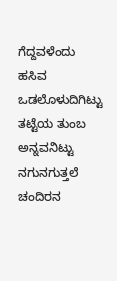ಗೆದ್ದವಳೆಂದು
ಹಸಿವ ಒಡಲೊಳುದಿಗಿಟ್ಟು
ತಟ್ಟೆಯ ತುಂಬ ಅನ್ನವನಿಟ್ಟು
ನಗುನಗುತ್ತಲೆ ಚಂದಿರನ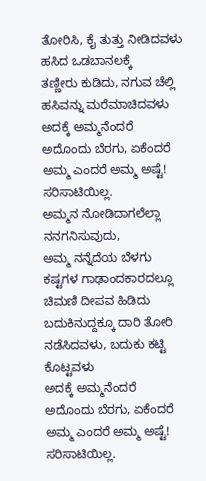ತೋರಿಸಿ, ಕೈ ತುತ್ತು ನೀಡಿದವಳು
ಹಸಿದ ಒಡಬಾನಲಕ್ಕೆ
ತಣ್ಣೀರು ಕುಡಿದು, ನಗುವ ಚೆಲ್ಲಿ
ಹಸಿವನ್ನು ಮರೆಮಾಚಿದವಳು
ಅದಕ್ಕೆ ಅಮ್ಮನೆಂದರೆ
ಅದೊಂದು ಬೆರಗು, ಏಕೆಂದರೆ
ಅಮ್ಮ ಎಂದರೆ ಅಮ್ಮ ಅಷ್ಟೆ!
ಸರಿಸಾಟಿಯಿಲ್ಲ.
ಅಮ್ಮನ ನೋಡಿದಾಗಲೆಲ್ಲಾ
ನನಗನಿಸುವುದು,
ಅಮ್ಮ ನನ್ನೆದೆಯ ಬೆಳಗು
ಕಷ್ಟಗಳ ಗಾಢಾಂದಕಾರದಲ್ಲೂ
ಚಿಮಣಿ ದೀಪವ ಹಿಡಿದು
ಬದುಕಿನುದ್ದಕ್ಕೂ ದಾರಿ ತೋರಿ
ನಡೆಸಿದವಳು, ಬದುಕು ಕಟ್ಟಿ ಕೊಟ್ಟವಳು
ಅದಕ್ಕೆ ಅಮ್ಮನೆಂದರೆ
ಅದೊಂದು ಬೆರಗು, ಏಕೆಂದರೆ
ಅಮ್ಮ ಎಂದರೆ ಅಮ್ಮ ಅಷ್ಟೆ!
ಸರಿಸಾಟಿಯಿಲ್ಲ.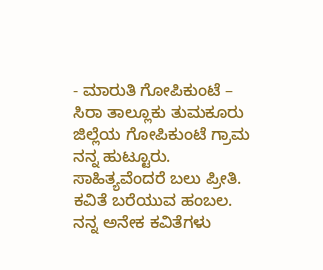- ಮಾರುತಿ ಗೋಪಿಕುಂಟೆ – ಸಿರಾ ತಾಲ್ಲೂಕು ತುಮಕೂರು ಜಿಲ್ಲೆಯ ಗೋಪಿಕುಂಟೆ ಗ್ರಾಮ ನನ್ನ ಹುಟ್ಟೂರು. ಸಾಹಿತ್ಯವೆಂದರೆ ಬಲು ಪ್ರೀತಿ. ಕವಿತೆ ಬರೆಯುವ ಹಂಬಲ. ನನ್ನ ಅನೇಕ ಕವಿತೆಗಳು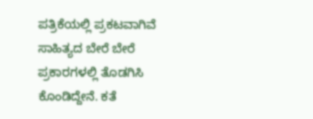ಪತ್ರಿಕೆಯಲ್ಲಿ ಪ್ರಕಟವಾಗಿವೆ ಸಾಹಿತ್ಯದ ಬೇರೆ ಬೇರೆ ಪ್ರಕಾರಗಳಲ್ಲಿ ತೊಡಗಿಸಿ ಕೊಂಡಿದ್ದೇನೆ. ಕತೆ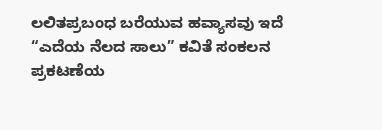ಲಲಿತಪ್ರಬಂಧ ಬರೆಯುವ ಹವ್ಯಾಸವು ಇದೆ “ಎದೆಯ ನೆಲದ ಸಾಲು” ಕವಿತೆ ಸಂಕಲನ ಪ್ರಕಟಣೆಯ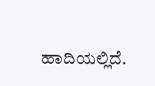ಹಾದಿಯಲ್ಲಿದೆ.